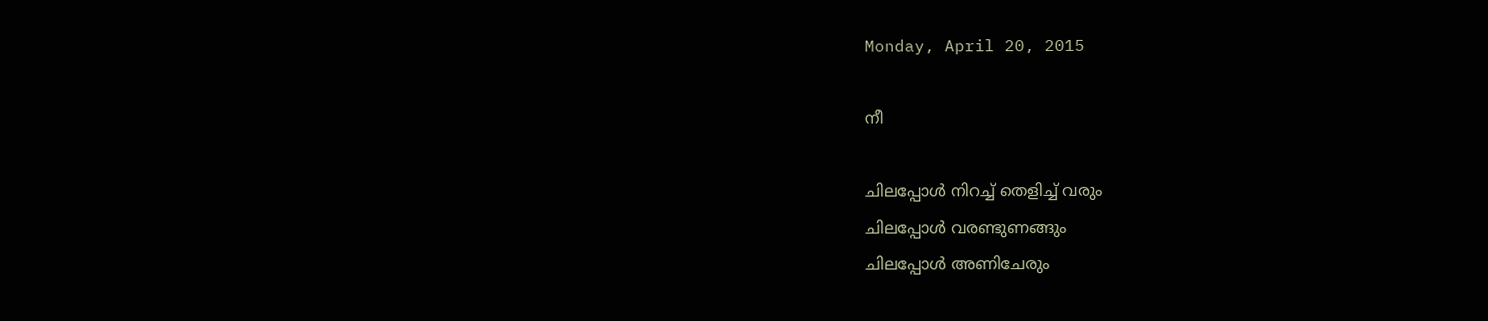Monday, April 20, 2015

നീ

ചിലപ്പോൾ നിറച്ച് തെളിച്ച് വരും
ചിലപ്പോൾ വരണ്ടുണങ്ങും
ചിലപ്പോൾ അണിചേരും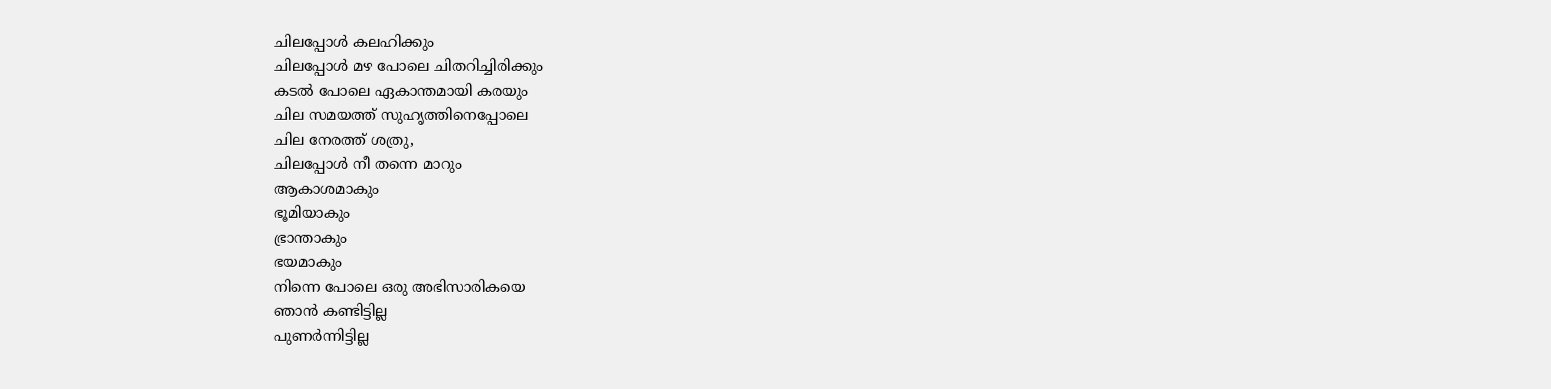ചിലപ്പോൾ കലഹിക്കും
ചിലപ്പോൾ മഴ പോലെ ചിതറിച്ചിരിക്കും
കടൽ പോലെ ഏകാന്തമായി കരയും
ചില സമയത്ത് സുഹൃത്തിനെപ്പോലെ
ചില നേരത്ത് ശത്രു,
ചിലപ്പോൾ നീ തന്നെ മാറും
ആകാശമാകും
ഭൂമിയാകും
ഭ്രാന്താകും
ഭയമാകും
നിന്നെ പോലെ ഒരു അഭിസാരികയെ
ഞാൻ കണ്ടിട്ടില്ല
പുണർന്നിട്ടില്ല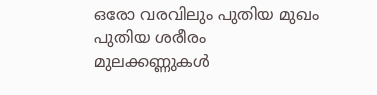ഒരോ വരവിലും പുതിയ മുഖം
പുതിയ ശരീരം
മുലക്കണ്ണുകൾ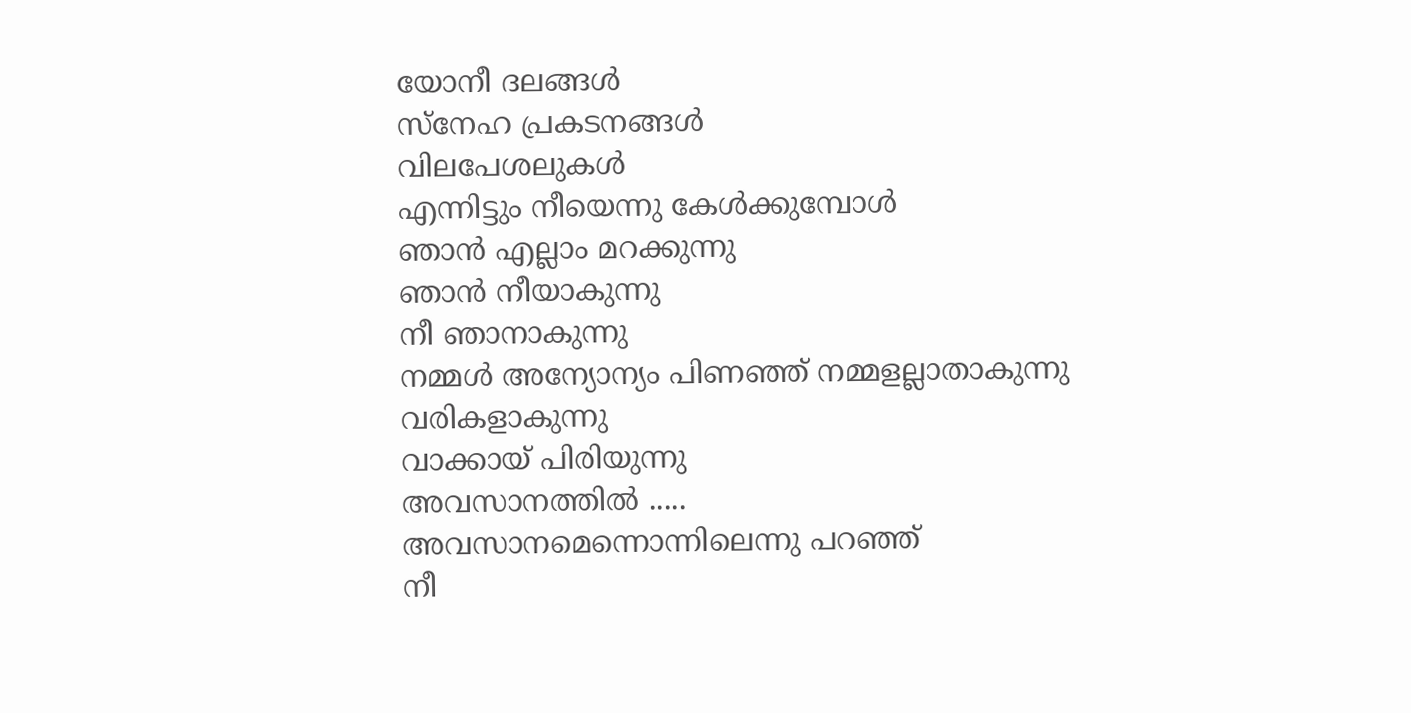യോനീ ദലങ്ങൾ
സ്നേഹ പ്രകടനങ്ങൾ
വിലപേശലുകൾ
എന്നിട്ടും നീയെന്നു കേൾക്കുമ്പോൾ
ഞാൻ എല്ലാം മറക്കുന്നു
ഞാൻ നീയാകുന്നു
നീ ഞാനാകുന്നു
നമ്മൾ അന്യോന്യം പിണഞ്ഞ് നമ്മളല്ലാതാകുന്നു
വരികളാകുന്നു
വാക്കായ് പിരിയുന്നു
അവസാനത്തിൽ .....
അവസാനമെന്നൊന്നിലെന്നു പറഞ്ഞ്
നീ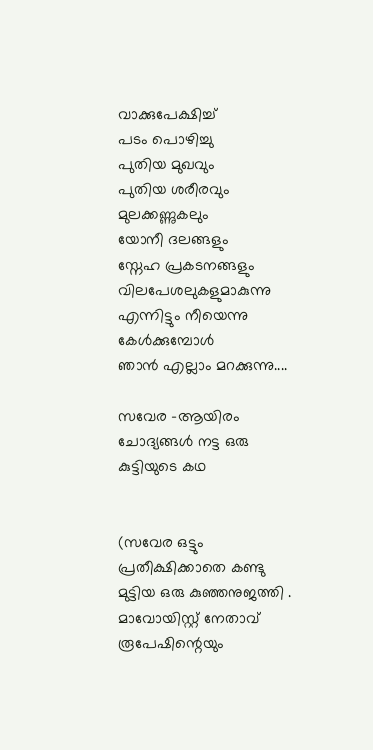വാക്കുപേക്ഷിച്ച്
പടം പൊഴിച്ചു
പുതിയ മുഖവും
പുതിയ ശരീരവും
മുലക്കണ്ണുകലും
യോനീ ദലങ്ങളും
സ്നേഹ പ്രകടനങ്ങളും
വിലപേശലുകളുമാകുന്നു
എന്നിട്ടും നീയെന്നു കേൾക്കുമ്പോൾ
ഞാൻ എല്ലാം മറക്കുന്നു....

സവേര -ആയിരം ചോദ്യങ്ങൾ നട്ട ഒരു കുട്ടിയുടെ കഥ


(സവേര ഒട്ടും പ്രതീക്ഷിക്കാതെ കണ്ടു മുട്ടിയ ഒരു കുഞ്ഞനുജത്തി . മാവോയിസ്റ്റ് നേതാവ് രൂപേഷിന്റെയും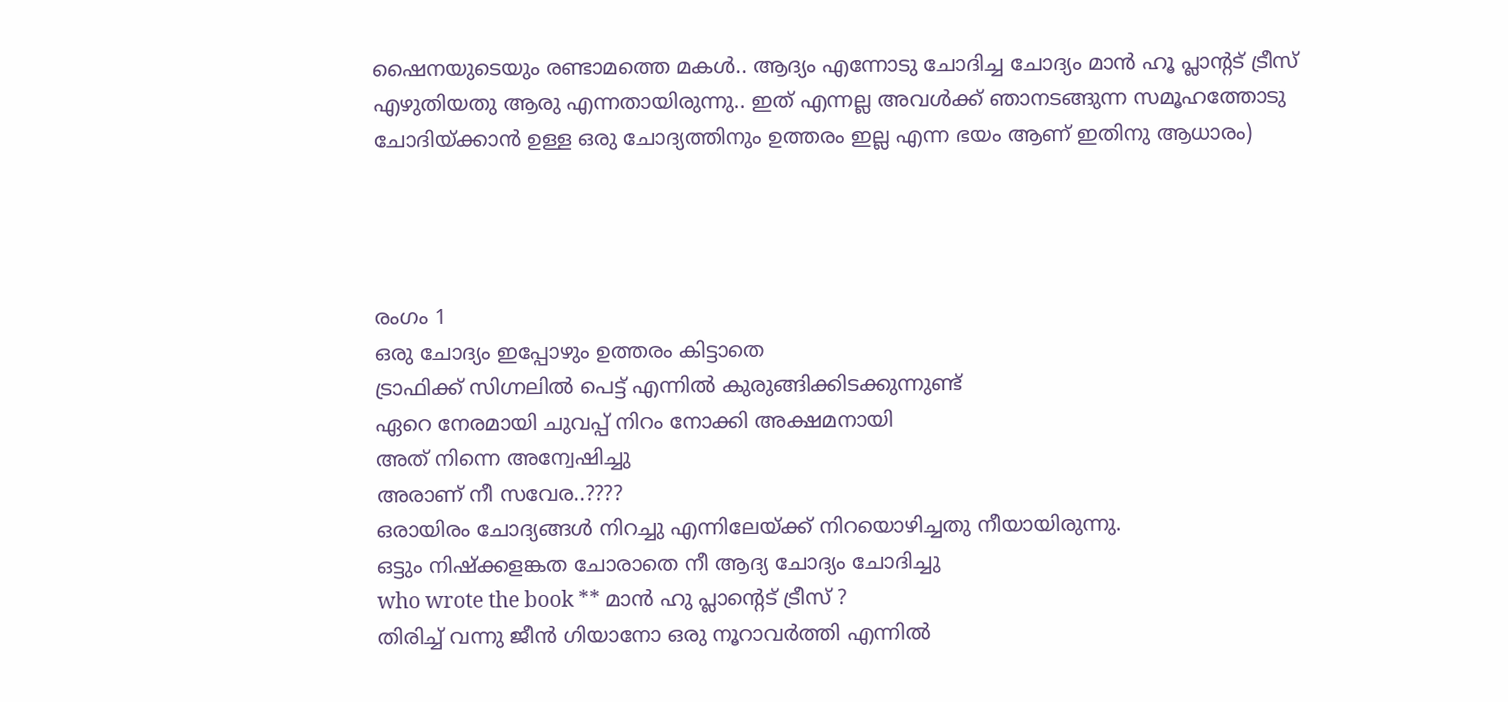ഷൈനയുടെയും രണ്ടാമത്തെ മകൾ.. ആദ്യം എന്നോടു ചോദിച്ച ചോദ്യം മാൻ ഹൂ പ്ലാന്റട് ട്രീസ് എഴുതിയതു ആരു എന്നതായിരുന്നു.. ഇത് എന്നല്ല അവൾക്ക് ഞാനടങ്ങുന്ന സമൂഹത്തോടു ചോദിയ്ക്കാൻ ഉള്ള ഒരു ചോദ്യത്തിനും ഉത്തരം ഇല്ല എന്ന ഭയം ആണ് ഇതിനു ആധാരം)




രംഗം 1
ഒരു ചോദ്യം ഇപ്പോഴും ഉത്തരം കിട്ടാതെ
ട്രാഫിക്ക് സിഗ്നലിൽ പെട്ട് എന്നിൽ കുരുങ്ങിക്കിടക്കുന്നുണ്ട്
ഏറെ നേരമായി ചുവപ്പ് നിറം നോക്കി അക്ഷമനായി
അത് നിന്നെ അന്വേഷിച്ചു
അരാണ് നീ സവേര..????
ഒരായിരം ചോദ്യങ്ങൾ നിറച്ചു എന്നിലേയ്ക്ക് നിറയൊഴിച്ചതു നീയായിരുന്നു.
ഒട്ടും നിഷ്ക്കളങ്കത ചോരാതെ നീ ആദ്യ ചോദ്യം ചോദിച്ചു
who wrote the book ** മാൻ ഹു പ്ലാന്റെട് ട്രീസ് ?
തിരിച്ച് വന്നു ജീൻ ഗിയാനോ ഒരു നൂറാവർത്തി എന്നിൽ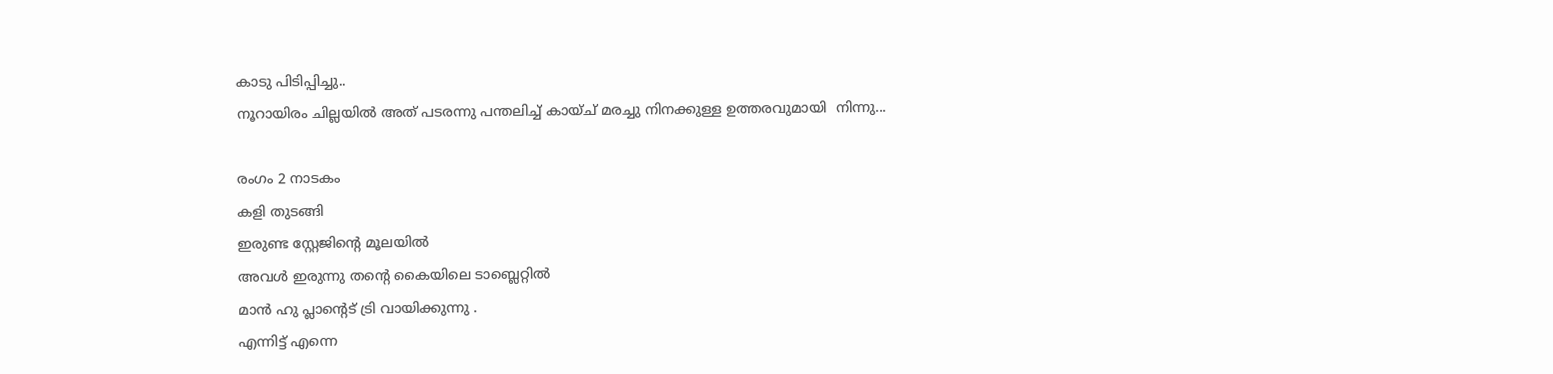കാടു പിടിപ്പിച്ചു..
നൂറായിരം ചില്ലയിൽ അത് പടരന്നു പന്തലിച്ച് കായ്ച് മരച്ചു നിനക്കുള്ള ഉത്തരവുമായി  നിന്നു...

രംഗം 2 നാടകം
കളി തുടങ്ങി
ഇരുണ്ട സ്റ്റേജിന്റെ മൂലയിൽ
അവൾ ഇരുന്നു തന്റെ കൈയിലെ ടാബ്ലെറ്റിൽ
മാൻ ഹു പ്ലാന്റെട് ട്രി വായിക്കുന്നു .
എന്നിട്ട് എന്നെ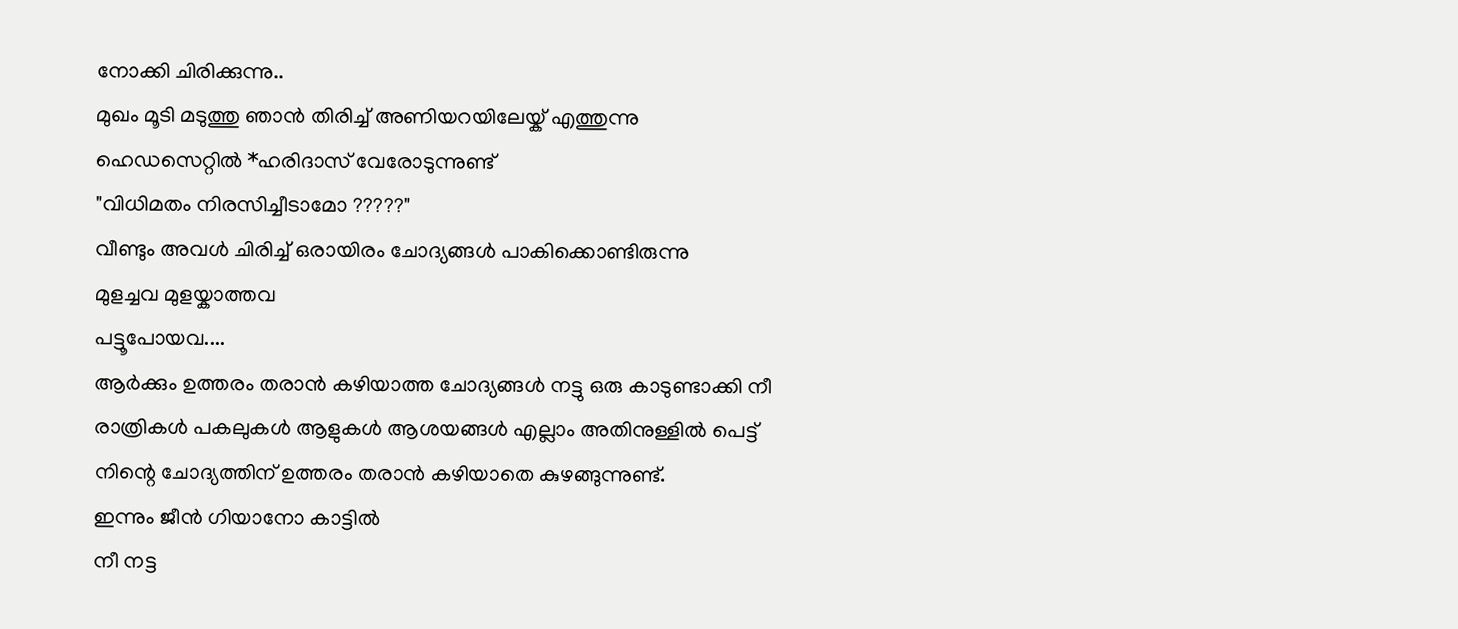നോക്കി ചിരിക്കുന്നു..
മുഖം മൂടി മടുത്തു ഞാൻ തിരിച്ച് അണിയറയിലേയ്ക് എത്തുന്നു
ഹെഡസെറ്റിൽ *ഹരിദാസ് വേരോടുന്നുണ്ട്
"വിധിമതം നിരസിച്ചീടാമോ ?????"
വീണ്ടും അവൾ ചിരിച്ച് ഒരായിരം ചോദ്യങ്ങൾ പാകിക്കൊണ്ടിരുന്നു
മുളച്ചവ മുളയ്കാത്തവ
പട്ടൂപോയവ....
ആർക്കും ഉത്തരം തരാൻ കഴിയാത്ത ചോദ്യങ്ങൾ നട്ടു ഒരു കാടുണ്ടാക്കി നീ
രാത്രികൾ പകലുകൾ ആളുകൾ ആശയങ്ങൾ എല്ലാം അതിനുള്ളിൽ പെട്ട്
നിന്റെ ചോദ്യത്തിന് ഉത്തരം തരാൻ കഴിയാതെ കുഴങ്ങുന്നുണ്ട്.
ഇന്നും ജീൻ ഗിയാനോ കാട്ടിൽ
നീ നട്ട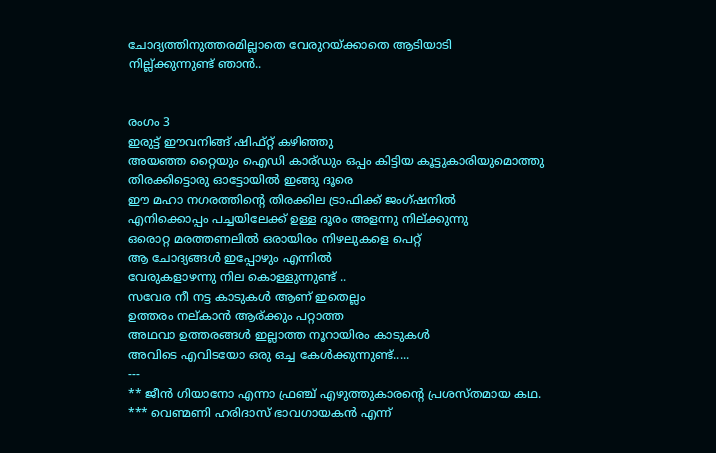ചോദ്യത്തിനുത്തരമില്ലാതെ വേരുറയ്ക്കാതെ ആടിയാടി
നില്ല്ക്കുന്നുണ്ട് ഞാൻ..


രംഗം 3
ഇരുട്ട് ഈവനിങ്ങ് ഷിഫ്റ്റ്‌ കഴിഞ്ഞു
അയഞ്ഞ റ്റൈയും ഐഡി കാര്ഡും ഒപ്പം കിട്ടിയ കൂട്ടുകാരിയുമൊത്തു
തിരക്കിട്ടൊരു ഓട്ടോയിൽ ഇങ്ങു ദൂരെ
ഈ മഹാ നഗരത്തിന്റെ തിരക്കില ട്രാഫിക്ക് ജംഗ്ഷനിൽ
എനിക്കൊപ്പം പച്ചയിലേക്ക് ഉള്ള ദൂരം അളന്നു നില്ക്കുന്നു
ഒരൊറ്റ മരത്തണലിൽ ഒരായിരം നിഴലുകളെ പെറ്റ്
ആ ചോദ്യങ്ങൾ ഇപ്പോഴും എന്നിൽ
വേരുകളാഴന്നു നില കൊള്ളുന്നുണ്ട് ..
സവേര നീ നട്ട കാടുകൾ ആണ് ഇതെല്ലം
ഉത്തരം നല്കാൻ ആര്ക്കും പറ്റാത്ത
അഥവാ ഉത്തരങ്ങൾ ഇല്ലാത്ത നൂറായിരം കാടുകൾ
അവിടെ എവിടയോ ഒരു ഒച്ച കേൾക്കുന്നുണ്ട്.....
---
** ജീൻ ഗിയാനോ എന്നാ ഫ്രഞ്ച് എഴുത്തുകാരന്റെ പ്രശസ്തമായ കഥ.
*** വെണ്മണി ഹരിദാസ്‌ ഭാവഗായകൻ എന്ന്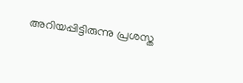അറിയപ്പിട്ടിരുന്നു പ്രശസ്ത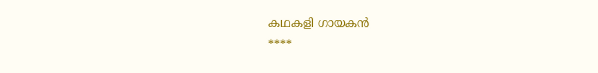കഥകളി ഗായകൻ
****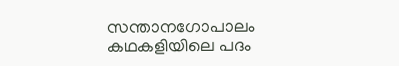സന്താനഗോപാലം കഥകളിയിലെ പദം